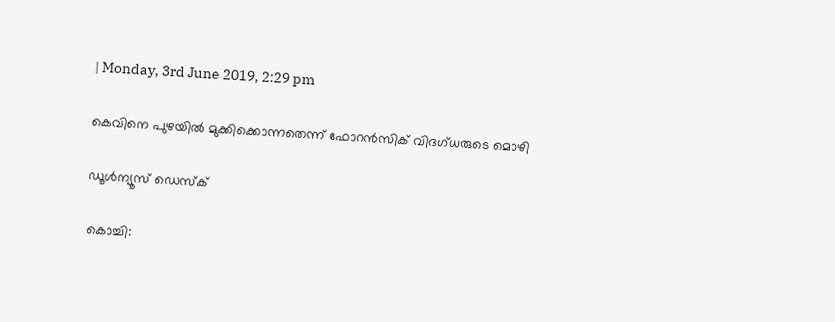| Monday, 3rd June 2019, 2:29 pm

കെവിനെ പുഴയില്‍ മുക്കിക്കൊന്നതെന്ന് ഫോറന്‍സിക് വിദഗ്ധരുടെ മൊഴി

ഡൂള്‍ന്യൂസ് ഡെസ്‌ക്

കൊച്ചി: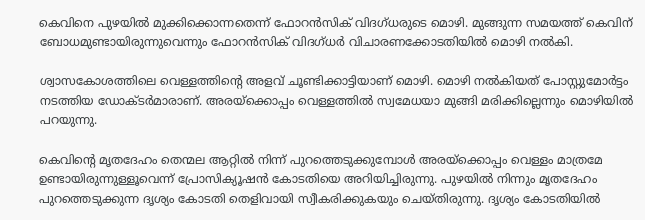കെവിനെ പുഴയില്‍ മുക്കിക്കൊന്നതെന്ന് ഫോറന്‍സിക് വിദഗ്ധരുടെ മൊഴി. മുങ്ങുന്ന സമയത്ത് കെവിന് ബോധമുണ്ടായിരുന്നുവെന്നും ഫോറന്‍സിക് വിദഗ്ധര്‍ വിചാരണക്കോടതിയില്‍ മൊഴി നല്‍കി.

ശ്വാസകോശത്തിലെ വെള്ളത്തിന്റെ അളവ് ചൂണ്ടിക്കാട്ടിയാണ് മൊഴി. മൊഴി നല്‍കിയത് പോസ്റ്റുമോര്‍ട്ടം നടത്തിയ ഡോക്ടര്‍മാരാണ്. അരയ്‌ക്കൊപ്പം വെള്ളത്തില്‍ സ്വമേധയാ മുങ്ങി മരിക്കില്ലെന്നും മൊഴിയില്‍ പറയുന്നു.

കെവിന്റെ മൃതദേഹം തെന്മല ആറ്റില്‍ നിന്ന് പുറത്തെടുക്കുമ്പോള്‍ അരയ്‌ക്കൊപ്പം വെള്ളം മാത്രമേ ഉണ്ടായിരുന്നുള്ളൂവെന്ന് പ്രോസിക്യൂഷന്‍ കോടതിയെ അറിയിച്ചിരുന്നു. പുഴയില്‍ നിന്നും മൃതദേഹം പുറത്തെടുക്കുന്ന ദൃശ്യം കോടതി തെളിവായി സ്വീകരിക്കുകയും ചെയ്തിരുന്നു. ദൃശ്യം കോടതിയില്‍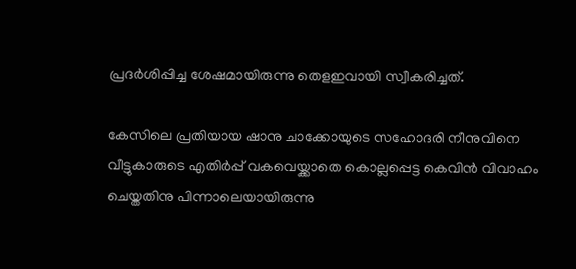പ്രദര്‍ശിപ്പിച്ച ശേഷമായിരുന്നു തെളഇവായി സ്വീകരിച്ചത്.

കേസിലെ പ്രതിയായ ഷാനു ചാക്കോയുടെ സഹോദരി നീനുവിനെ വീട്ടുകാരുടെ എതിര്‍പ്പ് വകവെയ്ക്കാതെ കൊല്ലപ്പെട്ട കെവിന്‍ വിവാഹം ചെയ്തതിനു പിന്നാലെയായിരുന്നു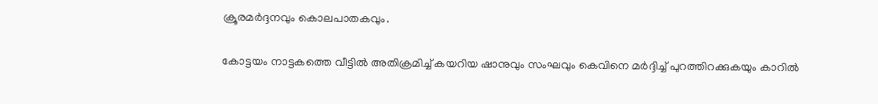ക്രൂരമര്‍ദ്ദനവും കൊലപാതകവും.

കോട്ടയം നാട്ടകത്തെ വീട്ടില്‍ അതിക്രമിച്ച് കയറിയ ഷാനുവും സംഘവും കെവിനെ മര്‍ദ്ദിച്ച് പുറത്തിറക്കുകയും കാറില്‍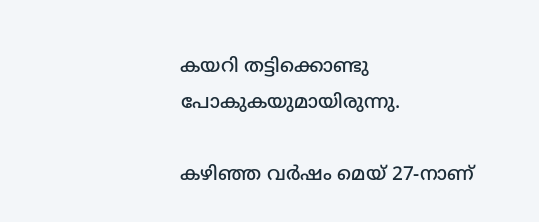കയറി തട്ടിക്കൊണ്ടു പോകുകയുമായിരുന്നു.

കഴിഞ്ഞ വര്‍ഷം മെയ് 27-നാണ്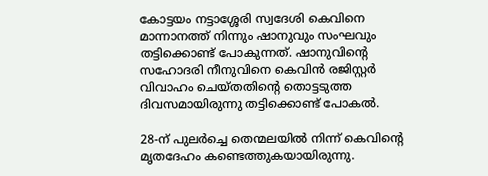കോട്ടയം നട്ടാശ്ശേരി സ്വദേശി കെവിനെ മാന്നാനത്ത് നിന്നും ഷാനുവും സംഘവും തട്ടിക്കൊണ്ട് പോകുന്നത്. ഷാനുവിന്റെ സഹോദരി നീനുവിനെ കെവിന്‍ രജിസ്റ്റര്‍ വിവാഹം ചെയ്തതിന്റെ തൊട്ടടുത്ത ദിവസമായിരുന്നു തട്ടിക്കൊണ്ട് പോകല്‍.

28-ന് പുലര്‍ച്ചെ തെന്മലയില്‍ നിന്ന് കെവിന്റെ മൃതദേഹം കണ്ടെത്തുകയായിരുന്നു.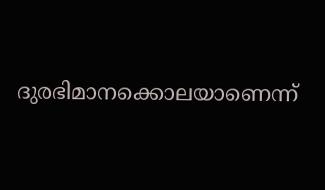ദുരഭിമാനക്കൊലയാണെന്ന്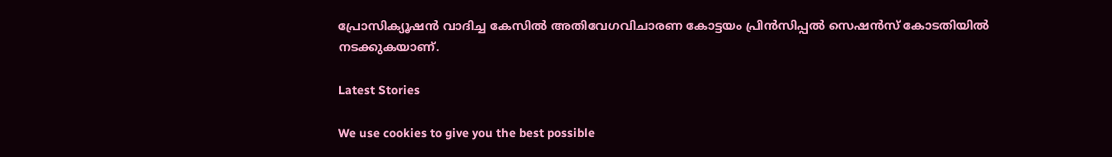പ്രോസിക്യൂഷന്‍ വാദിച്ച കേസില്‍ അതിവേഗവിചാരണ കോട്ടയം പ്രിന്‍സിപ്പല്‍ സെഷന്‍സ് കോടതിയില്‍ നടക്കുകയാണ്.

Latest Stories

We use cookies to give you the best possible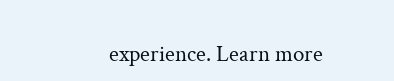experience. Learn more